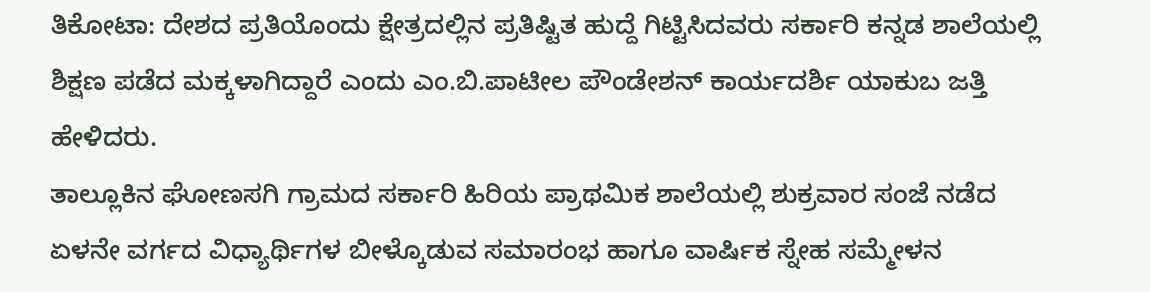ತಿಕೋಟಾ: ದೇಶದ ಪ್ರತಿಯೊಂದು ಕ್ಷೇತ್ರದಲ್ಲಿನ ಪ್ರತಿಷ್ಟಿತ ಹುದ್ದೆ ಗಿಟ್ಟಿಸಿದವರು ಸರ್ಕಾರಿ ಕನ್ನಡ ಶಾಲೆಯಲ್ಲಿ ಶಿಕ್ಷಣ ಪಡೆದ ಮಕ್ಕಳಾಗಿದ್ದಾರೆ ಎಂದು ಎಂ.ಬಿ.ಪಾಟೀಲ ಪೌಂಡೇಶನ್ ಕಾರ್ಯದರ್ಶಿ ಯಾಕುಬ ಜತ್ತಿ ಹೇಳಿದರು.
ತಾಲ್ಲೂಕಿನ ಘೋಣಸಗಿ ಗ್ರಾಮದ ಸರ್ಕಾರಿ ಹಿರಿಯ ಪ್ರಾಥಮಿಕ ಶಾಲೆಯಲ್ಲಿ ಶುಕ್ರವಾರ ಸಂಜೆ ನಡೆದ ಏಳನೇ ವರ್ಗದ ವಿಧ್ಯಾರ್ಥಿಗಳ ಬೀಳ್ಕೊಡುವ ಸಮಾರಂಭ ಹಾಗೂ ವಾರ್ಷಿಕ ಸ್ನೇಹ ಸಮ್ಮೇಳನ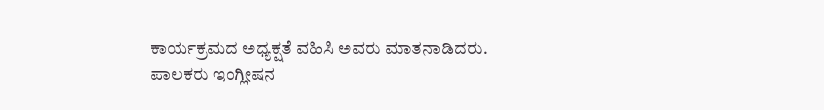ಕಾರ್ಯಕ್ರಮದ ಅಧ್ಯಕ್ಷತೆ ವಹಿಸಿ ಅವರು ಮಾತನಾಡಿದರು.
ಪಾಲಕರು ಇಂಗ್ಲೀಷನ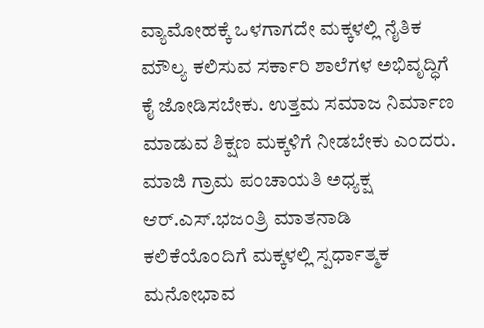ವ್ಯಾಮೋಹಕ್ಕೆ ಒಳಗಾಗದೇ ಮಕ್ಕಳಲ್ಲಿ ನೈತಿಕ ಮೌಲ್ಯ ಕಲಿಸುವ ಸರ್ಕಾರಿ ಶಾಲೆಗಳ ಅಭಿವೃದ್ಧಿಗೆ ಕೈ ಜೋಡಿಸಬೇಕು. ಉತ್ತಮ ಸಮಾಜ ನಿರ್ಮಾಣ ಮಾಡುವ ಶಿಕ್ಷಣ ಮಕ್ಕಳಿಗೆ ನೀಡಬೇಕು ಎಂದರು.
ಮಾಜಿ ಗ್ರಾಮ ಪಂಚಾಯತಿ ಅಧ್ಯಕ್ಷ ಆರ್.ಎಸ್.ಭಜಂತ್ರಿ ಮಾತನಾಡಿ ಕಲಿಕೆಯೊಂದಿಗೆ ಮಕ್ಕಳಲ್ಲಿ ಸ್ಪರ್ಧಾತ್ಮಕ ಮನೋಭಾವ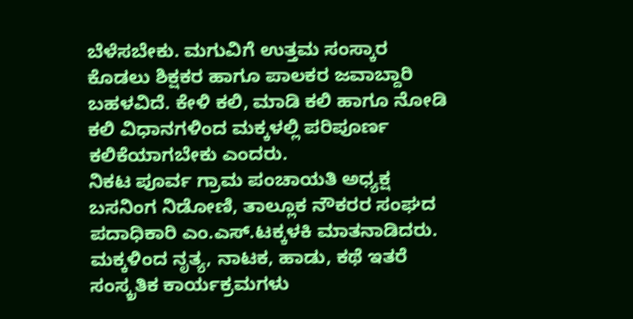ಬೆಳೆಸಬೇಕು. ಮಗುವಿಗೆ ಉತ್ತಮ ಸಂಸ್ಕಾರ ಕೊಡಲು ಶಿಕ್ಷಕರ ಹಾಗೂ ಪಾಲಕರ ಜವಾಬ್ದಾರಿ ಬಹಳವಿದೆ. ಕೇಳಿ ಕಲಿ, ಮಾಡಿ ಕಲಿ ಹಾಗೂ ನೋಡಿ ಕಲಿ ವಿಧಾನಗಳಿಂದ ಮಕ್ಕಳಲ್ಲಿ ಪರಿಪೂರ್ಣ ಕಲಿಕೆಯಾಗಬೇಕು ಎಂದರು.
ನಿಕಟ ಪೂರ್ವ ಗ್ರಾಮ ಪಂಚಾಯತಿ ಅಧ್ಯಕ್ಷ ಬಸನಿಂಗ ನಿಡೋಣಿ, ತಾಲ್ಲೂಕ ನೌಕರರ ಸಂಘದ ಪದಾಧಿಕಾರಿ ಎಂ.ಎಸ್.ಟಕ್ಕಳಕಿ ಮಾತನಾಡಿದರು.
ಮಕ್ಕಳಿಂದ ನೃತ್ಯ, ನಾಟಕ, ಹಾಡು, ಕಥೆ ಇತರೆ ಸಂಸ್ಕ್ರತಿಕ ಕಾರ್ಯಕ್ರಮಗಳು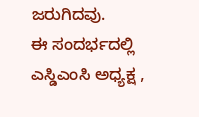ಜರುಗಿದವು.
ಈ ಸಂದರ್ಭದಲ್ಲಿ ಎಸ್ಡಿಎಂಸಿ ಅಧ್ಯಕ್ಷ ,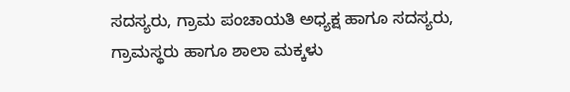ಸದಸ್ಯರು, ಗ್ರಾಮ ಪಂಚಾಯತಿ ಅಧ್ಯಕ್ಷ ಹಾಗೂ ಸದಸ್ಯರು, ಗ್ರಾಮಸ್ಥರು ಹಾಗೂ ಶಾಲಾ ಮಕ್ಕಳು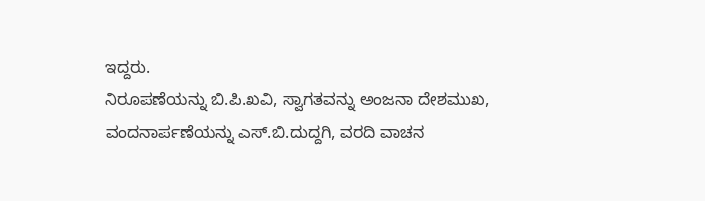ಇದ್ದರು.
ನಿರೂಪಣೆಯನ್ನು ಬಿ.ಪಿ.ಖವಿ, ಸ್ವಾಗತವನ್ನು ಅಂಜನಾ ದೇಶಮುಖ, ವಂದನಾರ್ಪಣೆಯನ್ನು ಎಸ್.ಬಿ.ದುದ್ದಗಿ, ವರದಿ ವಾಚನ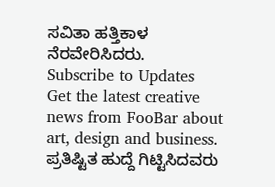ಸವಿತಾ ಹತ್ತಿಕಾಳ ನೆರವೇರಿಸಿದರು.
Subscribe to Updates
Get the latest creative news from FooBar about art, design and business.
ಪ್ರತಿಷ್ಟಿತ ಹುದ್ದೆ ಗಿಟ್ಟಿಸಿದವರು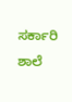ಸರ್ಕಾರಿ ಶಾಲೆ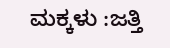ಮಕ್ಕಳು :ಜತ್ತಿ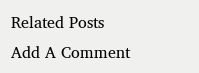Related Posts
Add A Comment